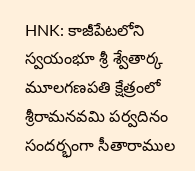HNK: కాజీపేటలోని స్వయంభూ శ్రీ శ్వేతార్క మూలగణపతి క్షేత్రంలో శ్రీరామనవమి పర్వదినం సందర్భంగా సీతారాముల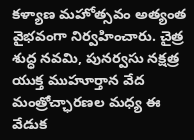కళ్యాణ మహోత్సవం అత్యంత వైభవంగా నిర్వహించారు. చైత్ర శుద్ధ నవమి, పునర్వసు నక్షత్ర యుక్త ముహూర్తాన వేద మంత్రోచ్ఛారణల మధ్య ఈ వేడుక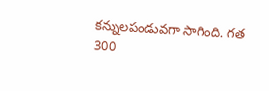కన్నులపండువగా సాగింది. గత 300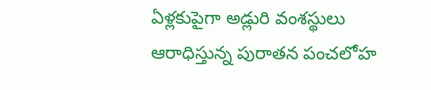ఏళ్లకుపైగా అడ్లురి వంశస్థులు ఆరాధిస్తున్న పురాతన పంచలోహ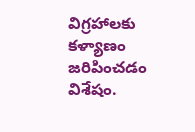విగ్రహాలకు కళ్యాణం జరిపించడం విశేషం.